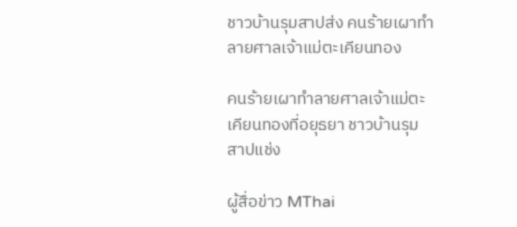ชาวบ้านรุมสาปส่ง คนร้ายเผาทำลายศาลเจ้าแม่ตะเคียนทอง

คนร้ายเผาทำลายศาลเจ้าแม่ตะเคียนทองที่อยุธยา ชาวบ้านรุมสาปแช่ง

ผู้สื่อข่าว MThai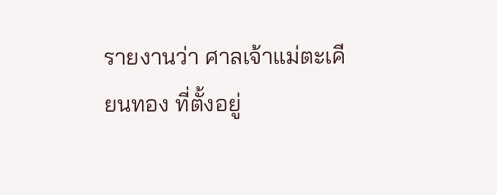รายงานว่า ศาลเจ้าแม่ตะเคียนทอง ที่ตั้งอยู่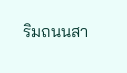ริมถนนสา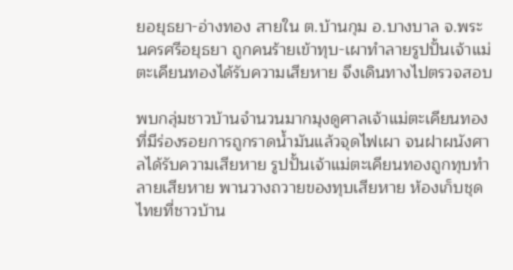ยอยุธยา-อ่างทอง สายใน ต.บ้านกุม อ.บางบาล จ.พระนครศรีอยุธยา ถูกคนร้ายเข้าทุบ-เผาทำลายรูปปั้นเจ้าแม่ตะเคียนทองได้รับความเสียหาย จึงเดินทางไปตรวจสอบ

พบกลุ่มชาวบ้านจำนวนมากมุงดูศาลเจ้าแม่ตะเคียนทอง ที่มีร่องรอยการถูกราดน้ำมันแล้วจุดไฟเผา จนฝาผนังศาลได้รับความเสียหาย รูปปั้นเจ้าแม่ตะเคียนทองถูกทุบทำลายเสียหาย พานวางถวายของทุบเสียหาย ห้องเก็บชุดไทยที่ชาวบ้าน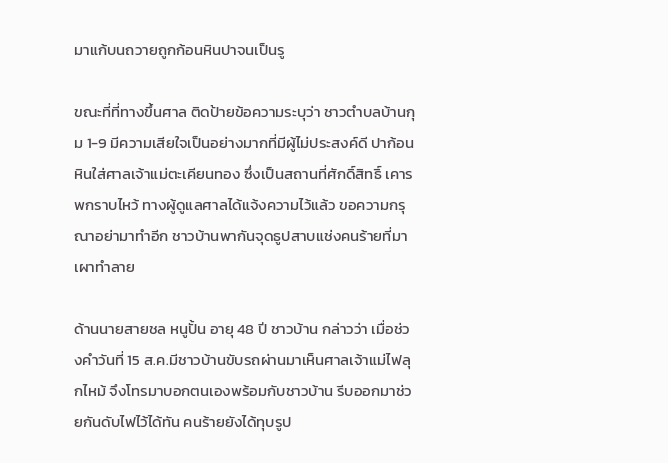มาแก้บนถวายถูกก้อนหินปาจนเป็นรู

ขณะที่ที่ทางขึ้นศาล ติดป้ายข้อความระบุว่า ชาวตำบลบ้านกุม 1-9 มีความเสียใจเป็นอย่างมากที่มีผู้ไม่ประสงค์ดี ปาก้อนหินใส่ศาลเจ้าแม่ตะเคียนทอง ซึ่งเป็นสถานที่ศักดิ์สิทธิ์ เคารพกราบไหว้ ทางผู้ดูแลศาลได้แจ้งความไว้แล้ว ขอความกรุณาอย่ามาทำอีก ชาวบ้านพากันจุดธูปสาบแช่งคนร้ายที่มาเผาทำลาย

ด้านนายสายชล หนูปั้น อายุ 48 ปี ชาวบ้าน กล่าวว่า เมื่อช่วงคำวันที่ 15 ส.ค.มีชาวบ้านขับรถผ่านมาเห็นศาลเจ้าแม่ไฟลุกไหม้ จึงโทรมาบอกตนเองพร้อมกับชาวบ้าน รีบออกมาช่วยกันดับไฟไว้ได้ทัน คนร้ายยังได้ทุบรูป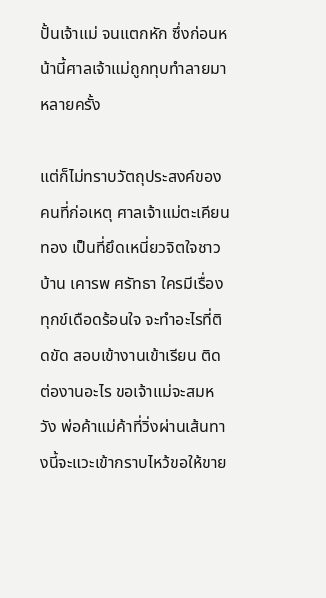ปั้นเจ้าแม่ จนแตกหัก ซึ่งก่อนหน้านี้ศาลเจ้าแม่ถูกทุบทำลายมาหลายครั้ง

แต่ก็ไม่ทราบวัตถุประสงค์ของคนที่ก่อเหตุ ศาลเจ้าแม่ตะเคียนทอง เป็นที่ยึดเหนี่ยวจิตใจชาวบ้าน เคารพ ศรัทธา ใครมีเรื่องทุกข์เดือดร้อนใจ จะทำอะไรที่ติดขัด สอบเข้างานเข้าเรียน ติดต่องานอะไร ขอเจ้าแม่จะสมหวัง พ่อค้าแม่ค้าที่วิ่งผ่านเส้นทางนี้จะแวะเข้ากราบไหว้ขอให้ขาย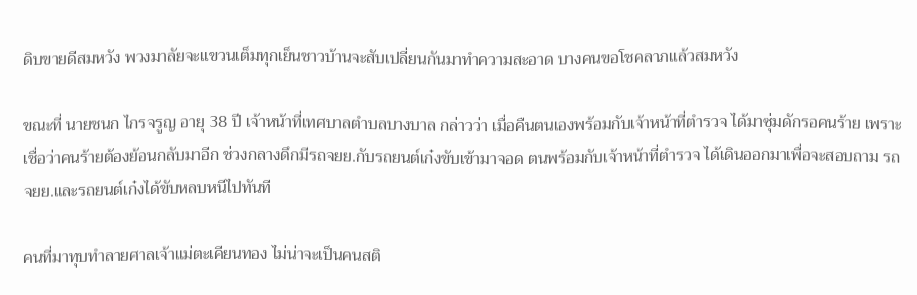ดิบขายดีสมหวัง พวงมาลัยจะแขวนเต็มทุกเย็นชาวบ้านจะสับเปลี่ยนกันมาทำความสะอาด บางคนขอโชคลาภแล้วสมหวัง

ขณะที่ นายชนก ไกรจรูญ อายุ 38 ปี เจ้าหน้าที่เทศบาลตำบลบางบาล กล่าวว่า เมื่อคืนตนเองพร้อมกับเจ้าหน้าที่ตำรวจ ได้มาซุ่มดักรอคนร้าย เพราะเชื่อว่าคนร้ายต้องย้อนกลับมาอีก ช่วงกลางดึกมีรถจยย.กับรถยนต์เก๋งขับเข้ามาจอด ตนพร้อมกับเจ้าหน้าที่ตำรวจ ได้เดินออกมาเพื่อจะสอบถาม รถจยย.และรถยนต์เก๋งได้ขับหลบหนีไปทันที

คนที่มาทุบทำลายศาลเจ้าแม่ตะเคียนทอง ไม่น่าจะเป็นคนสติ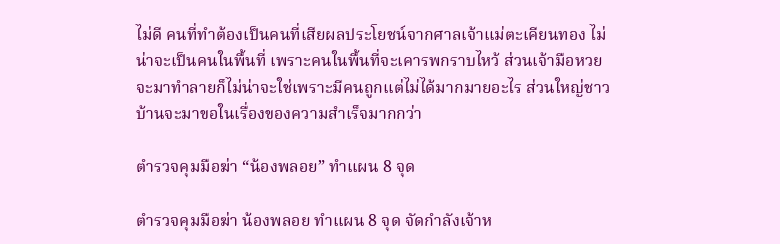ไม่ดี คนที่ทำต้องเป็นคนที่เสียผลประโยชน์จากศาลเจ้าแม่ตะเคียนทอง ไม่น่าจะเป็นคนในพื้นที่ เพราะคนในพื้นที่จะเคารพกราบไหว้ ส่วนเจ้ามือหวยจะมาทำลายก็ไม่น่าจะใช่เพราะมีคนถูกแต่ไม่ได้มากมายอะไร ส่วนใหญ่ชาวบ้านจะมาขอในเรื่องของความสำเร็จมากกว่า

ตำรวจคุมมือฆ่า “น้องพลอย” ทำแผน 8 จุด

ตำรวจคุมมือฆ่า น้องพลอย ทำแผน 8 จุด จัดกำลังเจ้าห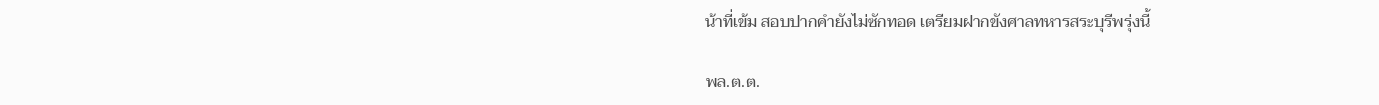น้าที่เข้ม สอบปากคำยังไม่ซักทอด เตรียมฝากขังศาลทหารสระบุรีพรุ่งนี้

พล.ต.ต.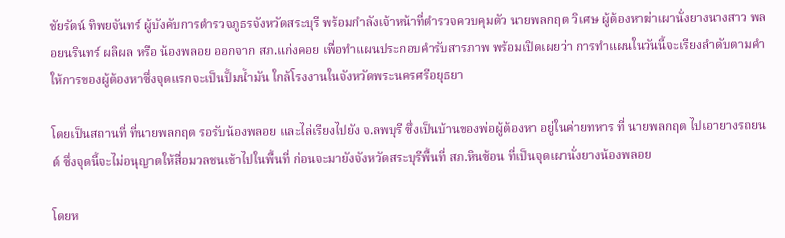ชัยรัตน์ ทิพยจันทร์ ผู้บังคับการตำรวจภูธรจังหวัดสระบุรี พร้อมกำลังเจ้าหน้าที่ตำรวจควบคุมตัว นายพลกฤต วิเศษ ผู้ต้องหาฆ่าเผานั่งยางนางสาว พลอยนรินทร์ ผลิผล หรือ น้องพลอย ออกจาก สภ.แก่งคอย เพื่อทำแผนประกอบคำรับสารภาพ พร้อมเปิดเผยว่า การทำแผนในวันนี้จะเรียงลำดับตามคำให้การของผู้ต้องหาซึ่งจุดแรกจะเป็นปั้มน้ำมัน ใกล้โรงงานในจังหวัดพระนครศรีอยุธยา

โดยเป็นสถานที่ ที่นายพลกฤต รอรับน้องพลอย และไล่เรียงไปยัง จ.ลพบุรี ซึ่งเป็นบ้านของพ่อผู้ต้องหา อยู่ในค่ายทหาร ที่ นายพลกฤต ไปเอายางรถยนต์ ซึ่งจุดนี้จะไม่อนุญาตให้สื่อมวลชนเข้าไปในพื้นที่ ก่อนจะมายังจังหวัดสระบุรีพื้นที่ สภ.หินซ้อน ที่เป็นจุดเผานั่งยางน้องพลอย

โดยห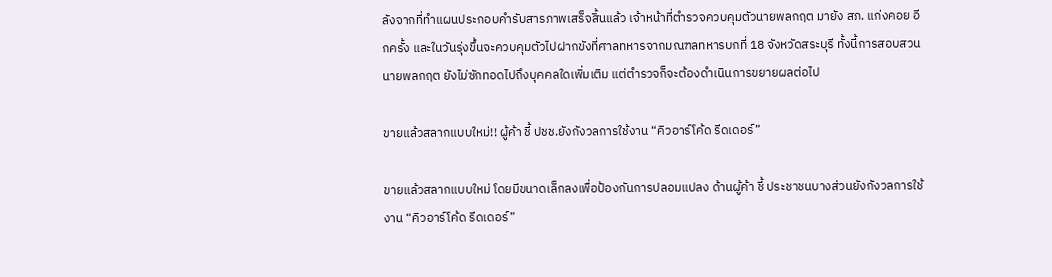ลังจากที่ทำแผนประกอบคำรับสารภาพเสร็จสิ้นแล้ว เจ้าหน้าที่ตำรวจควบคุมตัวนายพลกฤต มายัง สภ. แก่งคอย อีกครั้ง และในวันรุ่งขึ้นจะควบคุมตัวไปฝากขังที่ศาลทหารจากมณฑลทหารบกที่ 18 จังหวัดสระบุรี ทั้งนี้การสอบสวนนายพลกฤต ยังไม่ซักทอดไปถึงบุคคลใดเพิ่มเติม แต่ตำรวจก็จะต้องดำเนินการขยายผลต่อไป

ขายแล้วสลากแบบใหม่!! ผู้ค้า ชี้ ปชช.ยังกังวลการใช้งาน “คิวอาร์โค้ด รีดเดอร์”

ขายแล้วสลากแบบใหม่ โดยมีขนาดเล็กลงเพื่อป้องกันการปลอมแปลง ด้านผู้ค้า ชี้ ประชาชนบางส่วนยังกังวลการใช้งาน “คิวอาร์โค้ด รีดเดอร์”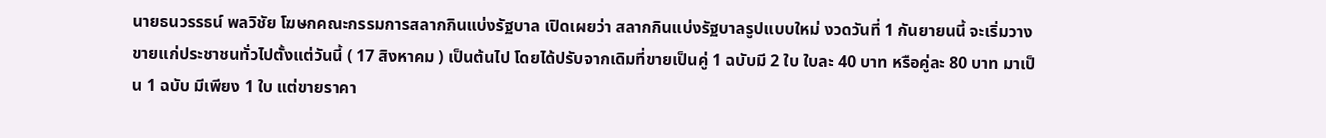นายธนวรรธน์ พลวิชัย โฆษกคณะกรรมการสลากกินแบ่งรัฐบาล เปิดเผยว่า สลากกินแบ่งรัฐบาลรูปแบบใหม่ งวดวันที่ 1 กันยายนนี้ จะเริ่มวางขายแก่ประชาชนทั่วไปตั้งแต่วันนี้ ( 17 สิงหาคม ) เป็นต้นไป โดยได้ปรับจากเดิมที่ขายเป็นคู่ 1 ฉบับมี 2 ใบ ใบละ 40 บาท หรือคู่ละ 80 บาท มาเป็น 1 ฉบับ มีเพียง 1 ใบ แต่ขายราคา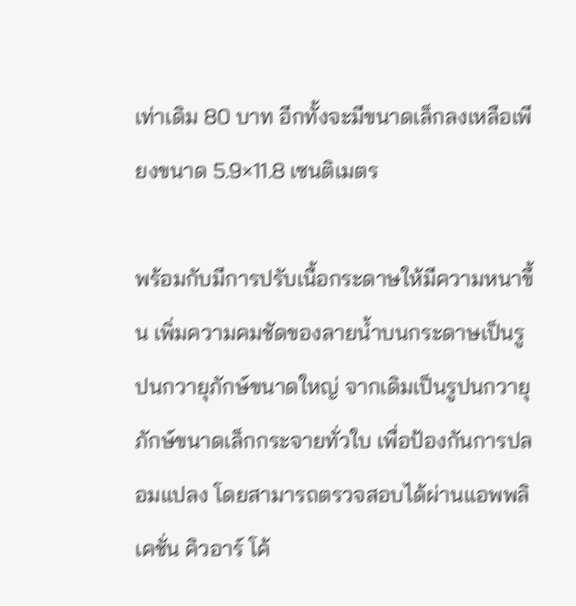เท่าเดิม 80 บาท อีกทั้งจะมีขนาดเล็กลงเหลือเพียงขนาด 5.9×11.8 เซนติเมตร

พร้อมกับมีการปรับเนื้อกระดาษให้มีความหนาขึ้น เพิ่มความคมชัดของลายน้ำบนกระดาษเป็นรูปนกวายุภักษ์ขนาดใหญ่ จากเดิมเป็นรูปนกวายุภักษ์ขนาดเล็กกระจายทั่วใบ เพื่อป้องกันการปลอมแปลง โดยสามารถตรวจสอบได้ผ่านแอพพลิเคชั่น คิวอาร์ โค้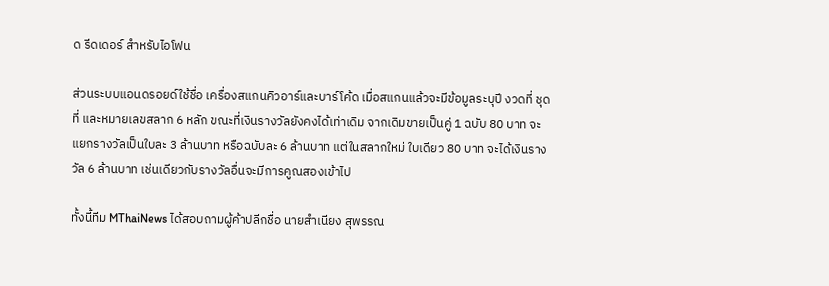ด รีดเดอร์ สำหรับไอโฟน

ส่วนระบบแอนดรอยด์ใช้ชื่อ เครื่องสแกนคิวอาร์และบาร์โค้ด เมื่อสแกนแล้วจะมีข้อมูลระบุปี งวดที่ ชุดที่ และหมายเลขสลาก 6 หลัก ขณะที่เงินรางวัลยังคงได้เท่าเดิม จากเดิมขายเป็นคู่ 1 ฉบับ 80 บาท จะแยกรางวัลเป็นใบละ 3 ล้านบาท หรือฉบับละ 6 ล้านบาท แต่ในสลากใหม่ ใบเดียว 80 บาท จะได้เงินรางวัล 6 ล้านบาท เช่นเดียวกับรางวัลอื่นจะมีการคูณสองเข้าไป

ทั้งนี้ทีม MThaiNews ได้สอบถามผู้ค้าปลีกชื่อ นายสำเนียง สุพรรณ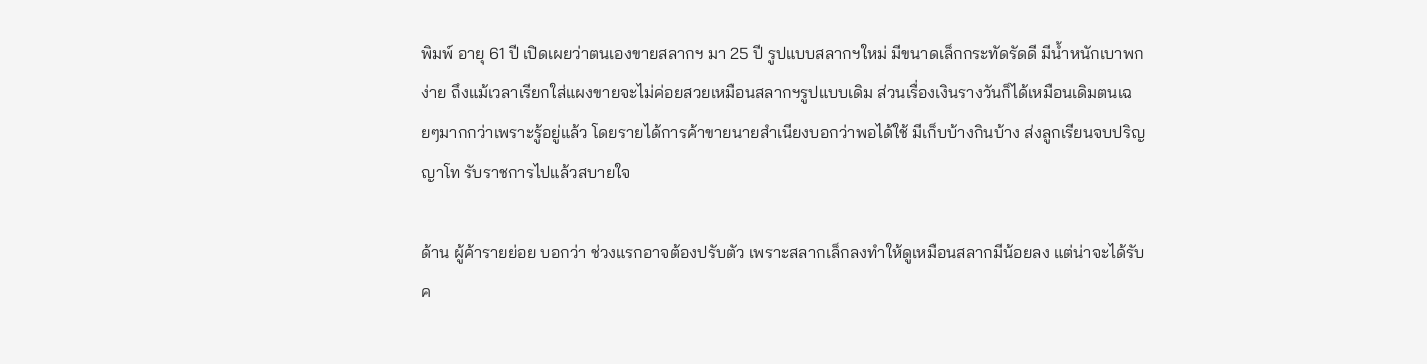พิมพ์ อายุ 61 ปี เปิดเผยว่าตนเองขายสลากฯ มา 25 ปี รูปแบบสลากฯใหม่ มีขนาดเล็กกระทัดรัดดี มีน้ำหนักเบาพกง่าย ถึงแม้เวลาเรียกใส่แผงขายจะไม่ค่อยสวยเหมือนสลากฯรูปแบบเดิม ส่วนเรื่องเงินรางวันก็ได้เหมือนเดิมตนเฉยๆมากกว่าเพราะรู้อยู่แล้ว โดยรายได้การค้าขายนายสำเนียงบอกว่าพอได้ใช้ มีเก็บบ้างกินบ้าง ส่งลูกเรียนจบปริญญาโท รับราชการไปแล้วสบายใจ

ด้าน ผู้ค้ารายย่อย บอกว่า ช่วงแรกอาจต้องปรับตัว เพราะสลากเล็กลงทำให้ดูเหมือนสลากมีน้อยลง แต่น่าจะได้รับค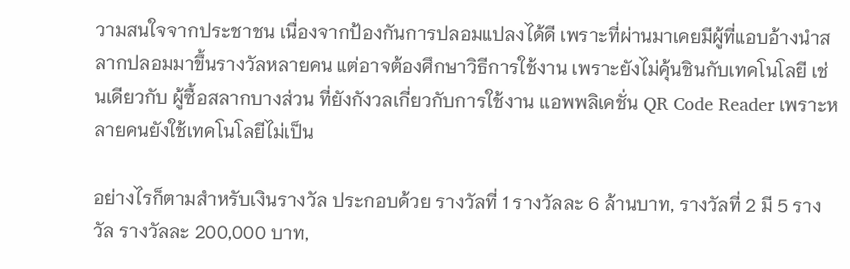วามสนใจจากประชาชน เนื่องจากป้องกันการปลอมแปลงได้ดี เพราะที่ผ่านมาเคยมีผู้ที่แอบอ้างนำสลากปลอมมาขึ้นรางวัลหลายคน แต่อาจต้องศึกษาวิธีการใช้งาน เพราะยังไม่คุ้นชินกับเทคโนโลยี เช่นเดียวกับ ผู้ซื้อสลากบางส่วน ที่ยังกังวลเกี่ยวกับการใช้งาน เเอพพลิเคชั่น QR Code Reader เพราะหลายคนยังใช้เทคโนโลยีไม่เป็น

อย่างไรก็ตามสำหรับเงินรางวัล ประกอบด้วย รางวัลที่ 1 รางวัลละ 6 ล้านบาท, รางวัลที่ 2 มี 5 รางวัล รางวัลละ 200,000 บาท,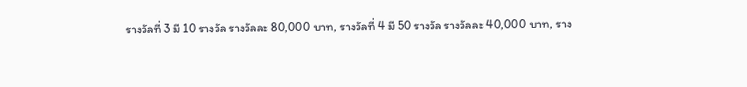รางวัลที่ 3 มี 10 รางวัล รางวัลละ 80,000 บาท, รางวัลที่ 4 มี 50 รางวัล รางวัลละ 40,000 บาท, ราง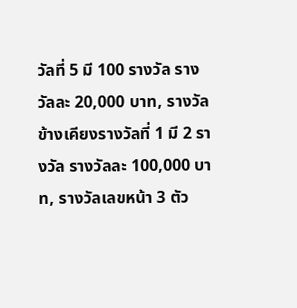วัลที่ 5 มี 100 รางวัล รางวัลละ 20,000 บาท, รางวัลข้างเคียงรางวัลที่ 1 มี 2 รางวัล รางวัลละ 100,000 บาท, รางวัลเลขหน้า 3 ตัว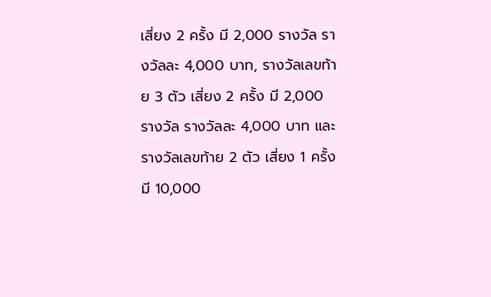เสี่ยง 2 ครั้ง มี 2,000 รางวัล รางวัลละ 4,000 บาท, รางวัลเลขท้าย 3 ตัว เสี่ยง 2 ครั้ง มี 2,000 รางวัล รางวัลละ 4,000 บาท และรางวัลเลขท้าย 2 ตัว เสี่ยง 1 ครั้ง มี 10,000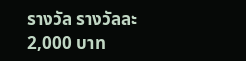รางวัล รางวัลละ 2,000 บาท